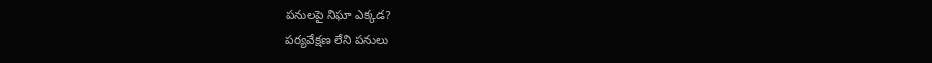పనులపై నిఘా ఎక్కడ?
పర్యవేక్షణ లేని పనులు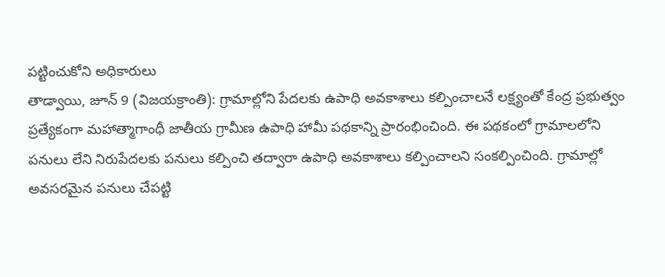పట్టించుకోని అధికారులు
తాడ్వాయి, జూన్ 9 (విజయక్రాంతి): గ్రామాల్లోని పేదలకు ఉపాధి అవకాశాలు కల్పించాలనే లక్ష్యంతో కేంద్ర ప్రభుత్వం ప్రత్యేకంగా మహాత్మాగాంధీ జాతీయ గ్రామీణ ఉపాధి హామీ పథకాన్ని ప్రారంభించింది. ఈ పథకంలో గ్రామాలలోని పనులు లేని నిరుపేదలకు పనులు కల్పించి తద్వారా ఉపాధి అవకాశాలు కల్పించాలని సంకల్పించింది. గ్రామాల్లో అవసరమైన పనులు చేపట్టి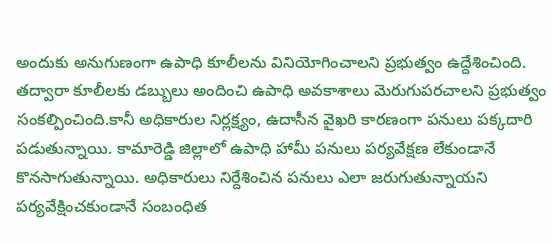అందుకు అనుగుణంగా ఉపాధి కూలీలను వినియోగించాలని ప్రభుత్వం ఉద్దేశించింది.
తద్వారా కూలీలకు డబ్బులు అందించి ఉపాధి అవకాశాలు మెరుగుపరచాలని ప్రభుత్వం సంకల్పించింది.కానీ అధికారుల నిర్లక్ష్యం, ఉదాసీన వైఖరి కారణంగా పనులు పక్కదారి పడుతున్నాయి. కామారెడ్డి జిల్లాలో ఉపాధి హామీ పనులు పర్యవేక్షణ లేకుండానే కొనసాగుతున్నాయి. అధికారులు నిర్దేశించిన పనులు ఎలా జరుగుతున్నాయని పర్యవేక్షించకుండానే సంబంధిత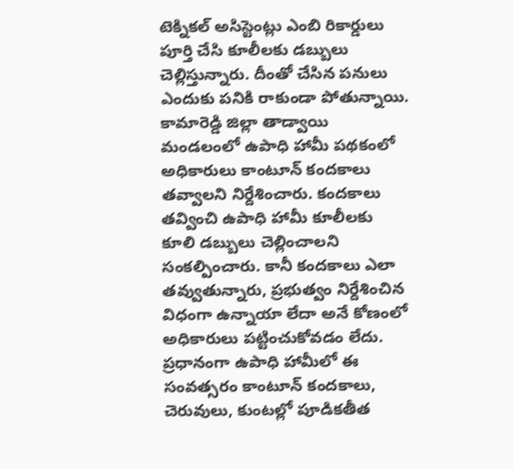టెక్నికల్ అసిస్టెంట్లు ఎంబి రికార్డులు పూర్తి చేసి కూలీలకు డబ్బులు చెల్లిస్తున్నారు. దీంతో చేసిన పనులు ఎందుకు పనికి రాకుండా పోతున్నాయి.
కామారెడ్డి జిల్లా తాడ్వాయి మండలంలో ఉపాధి హామీ పథకంలో అధికారులు కాంటూన్ కందకాలు తవ్వాలని నిర్దేశించారు. కందకాలు తవ్వించి ఉపాధి హామీ కూలీలకు కూలి డబ్బులు చెల్లించాలని సంకల్పించారు. కానీ కందకాలు ఎలా తవ్వుతున్నారు, ప్రభుత్వం నిర్దేశించిన విధంగా ఉన్నాయా లేదా అనే కోణంలో అధికారులు పట్టించుకోవడం లేదు. ప్రధానంగా ఉపాధి హామీలో ఈ సంవత్సరం కాంటూన్ కందకాలు, చెరువులు, కుంటల్లో పూడికతీత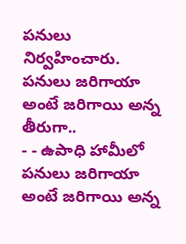పనులు నిర్వహించారు.
పనులు జరిగాయా అంటే జరిగాయి అన్న తీరుగా..
- - ఉపాధి హామీలో పనులు జరిగాయా అంటే జరిగాయి అన్న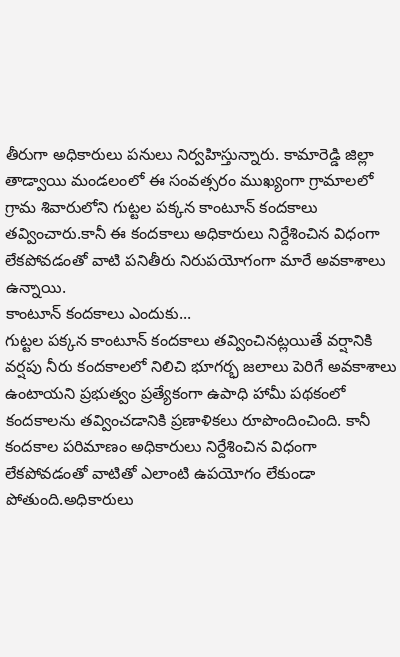తీరుగా అధికారులు పనులు నిర్వహిస్తున్నారు. కామారెడ్డి జిల్లా తాడ్వాయి మండలంలో ఈ సంవత్సరం ముఖ్యంగా గ్రామాలలో గ్రామ శివారులోని గుట్టల పక్కన కాంటూన్ కందకాలు తవ్వించారు.కానీ ఈ కందకాలు అధికారులు నిర్దేశించిన విధంగా లేకపోవడంతో వాటి పనితీరు నిరుపయోగంగా మారే అవకాశాలు ఉన్నాయి.
కాంటూన్ కందకాలు ఎందుకు...
గుట్టల పక్కన కాంటూన్ కందకాలు తవ్వించినట్లయితే వర్షానికి వర్షపు నీరు కందకాలలో నిలిచి భూగర్భ జలాలు పెరిగే అవకాశాలు ఉంటాయని ప్రభుత్వం ప్రత్యేకంగా ఉపాధి హామీ పథకంలో కందకాలను తవ్వించడానికి ప్రణాళికలు రూపొందించింది. కానీ కందకాల పరిమాణం అధికారులు నిర్దేశించిన విధంగా లేకపోవడంతో వాటితో ఎలాంటి ఉపయోగం లేకుండా పోతుంది.అధికారులు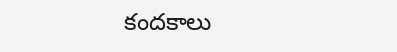కందకాలు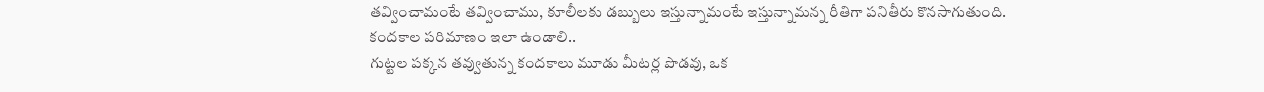తవ్వించామంటే తవ్వించాము, కూలీలకు డబ్బులు ఇస్తున్నామంటే ఇస్తున్నామన్న రీతిగా పనితీరు కొనసాగుతుంది.
కందకాల పరిమాణం ఇలా ఉండాలి..
గుట్టల పక్కన తవ్వుతున్న కందకాలు మూడు మీటర్ల పొడవు, ఒక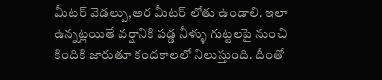మీటర్ వెడల్పు,అర మీటర్ లోతు ఉండాలి. ఇలా ఉన్నట్లయితే వర్షానికి పడ్డ నీళ్ళు గుట్టలపై నుంచి కిందికి జారుతూ కందకాలలో నిలుస్తుంది. దీంతో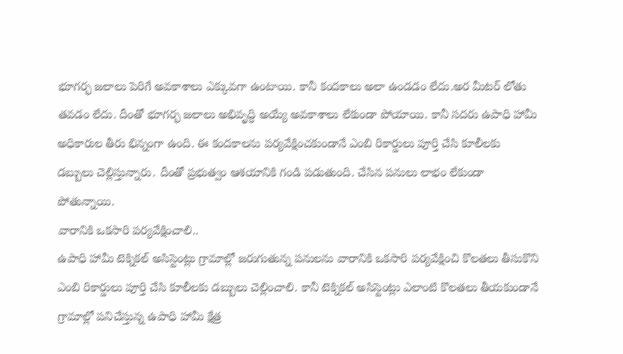భూగర్భ జలాలు పెరిగే అవకాశాలు ఎక్కువగా ఉంటాయి. కానీ కందకాలు అలా ఉండడం లేదు.అర మీటర్ లోతు తవడం లేదు. దీంతో భూగర్భ జలాలు అభివృద్ధి అయ్యే అవకాశాలు లేకుండా పోయాయి. కానీ సదరు ఉపాధి హామీ అధికారుల తీరు భిన్నంగా ఉంది. ఈ కందకాలను పర్యవేక్షించకుండానే ఎంబి రికార్డులు పూర్తి చేసి కూలీలకు డబ్బులు చెల్లిస్తున్నారు. దీంతో ప్రభుత్వం ఆశయానికి గండి పడుతుంది. చేసిన పనులు లాభం లేకుండా పోతున్నాయి.
వారానికి ఒకసారి పర్యవేక్షించాలి..
ఉపాధి హామీ టెక్నికల్ అసిస్టెంట్లు గ్రామాల్లో జరుగుతున్న పనులను వారానికి ఒకసారి పర్యవేక్షించి కొలతలు తీసుకొని ఎంబి రికార్డులు పూర్తి చేసి కూలీలకు డబ్బులు చెల్లించాలి. కానీ టెక్నికల్ అసిస్టెంట్లు ఎలాంటి కొలతలు తీయకుండానే గ్రామాల్లో పనిచేస్తున్న ఉపాధి హామీ క్షేత్ర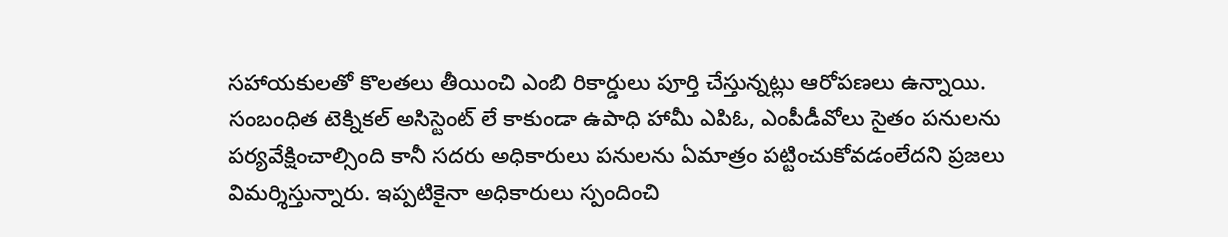సహాయకులతో కొలతలు తీయించి ఎంబి రికార్డులు పూర్తి చేస్తున్నట్లు ఆరోపణలు ఉన్నాయి.
సంబంధిత టెక్నికల్ అసిస్టెంట్ లే కాకుండా ఉపాధి హామీ ఎపిఓ, ఎంపీడీవోలు సైతం పనులను పర్యవేక్షించాల్సింది కానీ సదరు అధికారులు పనులను ఏమాత్రం పట్టించుకోవడంలేదని ప్రజలు విమర్శిస్తున్నారు. ఇప్పటికైనా అధికారులు స్పందించి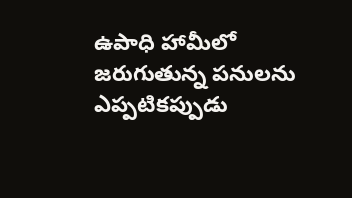ఉపాధి హామీలో జరుగుతున్న పనులను ఎప్పటికప్పుడు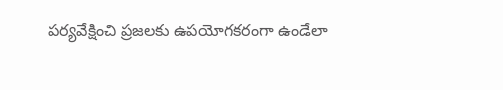పర్యవేక్షించి ప్రజలకు ఉపయోగకరంగా ఉండేలా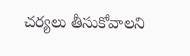చర్యలు తీసుకోవాలని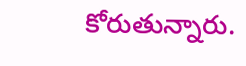కోరుతున్నారు.